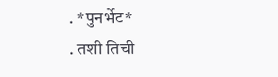. *पुनर्भेट*
. तशी तिची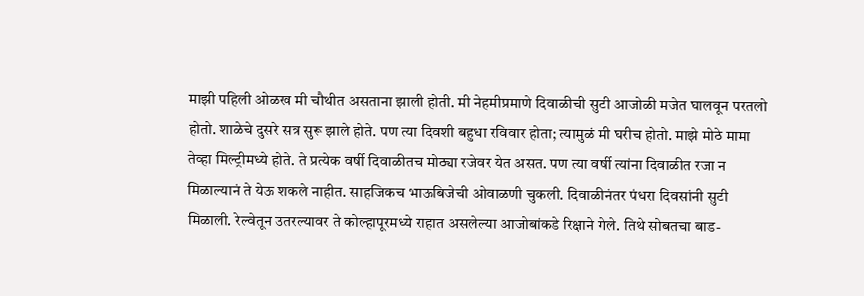माझी पहिली ओळख मी चौथीत असताना झाली होती. मी नेहमीप्रमाणे दिवाळीची सुटी आजोळी मजेत घालवून परतलो होतो. शाळेचे दुसरे सत्र सुरू झाले होते. पण त्या दिवशी बहुधा रविवार होता; त्यामुळं मी घरीच होतो. माझे मोठे मामा तेव्हा मिल्ट्रीमध्ये होते. ते प्रत्येक वर्षी दिवाळीतच मोठ्या रजेवर येत असत. पण त्या वर्षी त्यांना दिवाळीत रजा न मिळाल्यानं ते येऊ शकले नाहीत. साहजिकच भाऊबिजेची ओवाळणी चुकली. दिवाळीनंतर पंधरा दिवसांनी सुटी मिळाली. रेल्वेतून उतरल्यावर ते कोल्हापूरमध्ये राहात असलेल्या आजोबांकडे रिक्षाने गेले. तिथे सोबतचा बाड-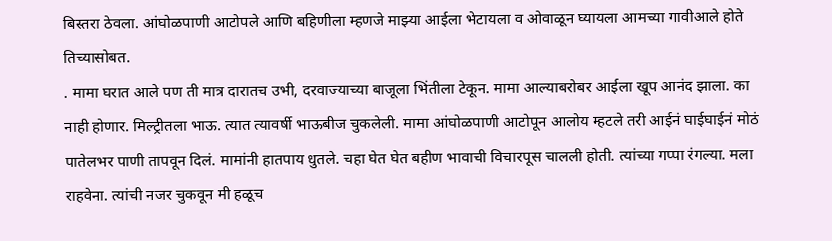बिस्तरा ठेवला. आंघोळपाणी आटोपले आणि बहिणीला म्हणजे माझ्या आईला भेटायला व ओवाळून घ्यायला आमच्या गावीआले होते तिच्यासोबत.
. मामा घरात आले पण ती मात्र दारातच उभी, दरवाज्याच्या बाजूला भिंतीला टेकून. मामा आल्याबरोबर आईला खूप आनंद झाला. का नाही होणार. मिल्ट्रीतला भाऊ. त्यात त्यावर्षी भाऊबीज चुकलेली. मामा आंघोळपाणी आटोपून आलोय म्हटले तरी आईनं घाईघाईनं मोठं पातेलभर पाणी तापवून दिलं. मामांनी हातपाय धुतले. चहा घेत घेत बहीण भावाची विचारपूस चालली होती. त्यांच्या गप्पा रंगल्या. मला राहवेना. त्यांची नजर चुकवून मी हळूच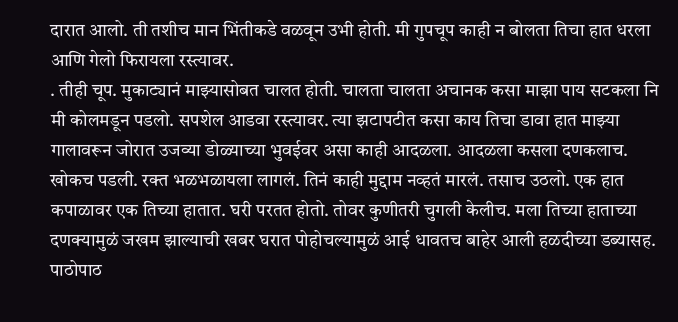दारात आलो. ती तशीच मान भिंतीकडे वळवून उभी होती. मी गुपचूप काही न बोलता तिचा हात धरला आणि गेलो फिरायला रस्त्यावर.
. तीही चूप. मुकाट्यानं माझ्यासोबत चालत होती. चालता चालता अचानक कसा माझा पाय सटकला नि मी कोलमडून पडलो. सपशेल आडवा रस्त्यावर. त्या झटापटीत कसा काय तिचा डावा हात माझ्या गालावरून जोरात उजव्या डोळ्याच्या भुवईवर असा काही आदळला. आदळला कसला दणकलाच. खोकच पडली. रक्त भळभळायला लागलं. तिनं काही मुद्दाम नव्हतं मारलं. तसाच उठलो. एक हात कपाळावर एक तिच्या हातात. घरी परतत होतो. तोवर कुणीतरी चुगली केलीच. मला तिच्या हाताच्या दणक्यामुळं जखम झाल्याची खबर घरात पोहोचल्यामुळं आई धावतच बाहेर आली हळदीच्या डब्यासह. पाठोपाठ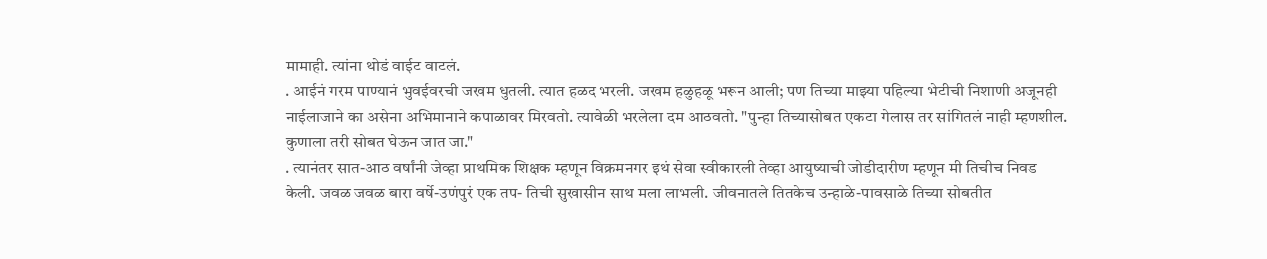मामाही. त्यांना थोडं वाईट वाटलं.
. आईनं गरम पाण्यानं भुवईवरची जखम धुतली. त्यात हळद भरली. जखम हळुहळू भरून आली; पण तिच्या माझ्या पहिल्या भेटीची निशाणी अजूनही नाईलाजाने का असेना अभिमानाने कपाळावर मिरवतो. त्यावेळी भरलेला दम आठवतो. "पुन्हा तिच्यासोबत एकटा गेलास तर सांगितलं नाही म्हणशील. कुणाला तरी सोबत घेऊन जात जा."
. त्यानंतर सात-आठ वर्षांनी जेव्हा प्राथमिक शिक्षक म्हणून विक्रमनगर इथं सेवा स्वीकारली तेव्हा आयुष्याची जोडीदारीण म्हणून मी तिचीच निवड केली. जवळ जवळ बारा वर्षे-उणंपुरं एक तप- तिची सुखासीन साथ मला लाभली. जीवनातले तितकेच उन्हाळे-पावसाळे तिच्या सोबतीत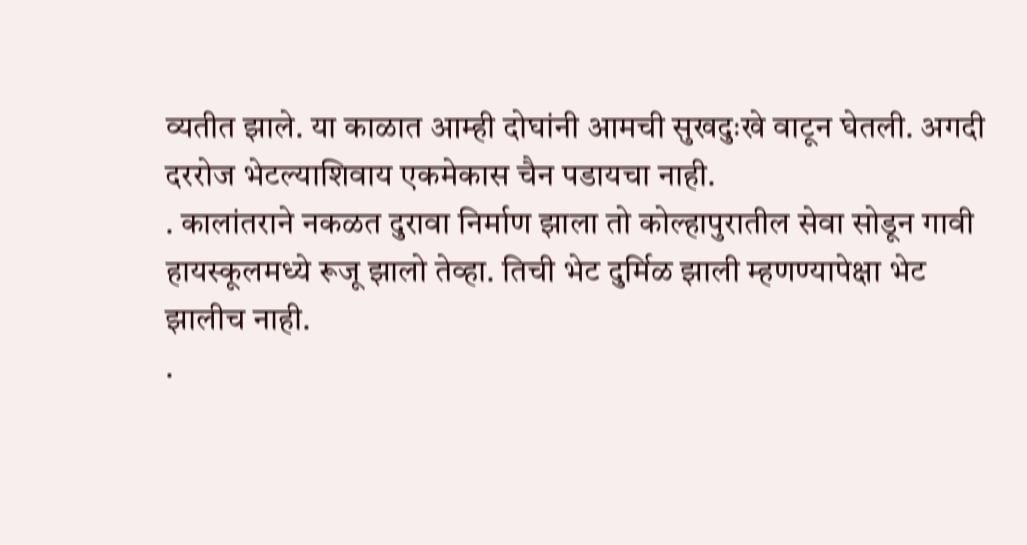व्यतीत झाले. या काळात आम्ही दोघांनी आमची सुखदुःखे वाटून घेतली. अगदी दररोज भेटल्याशिवाय एकमेकास चैन पडायचा नाही.
. कालांतराने नकळत दुरावा निर्माण झाला तो कोल्हापुरातील सेवा सोडून गावी हायस्कूलमध्ये रूजू झालो तेव्हा. तिची भेट दुर्मिळ झाली म्हणण्यापेक्षा भेट झालीच नाही.
.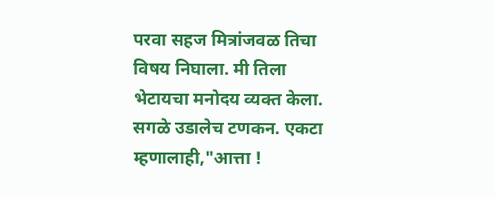परवा सहज मित्रांजवळ तिचा विषय निघाला. मी तिला भेटायचा मनोदय व्यक्त केला. सगळे उडालेच टणकन. एकटा म्हणालाही,"आत्ता !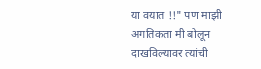या वयात !!" पण माझी अगतिकता मी बोलून दाखविल्यावर त्यांची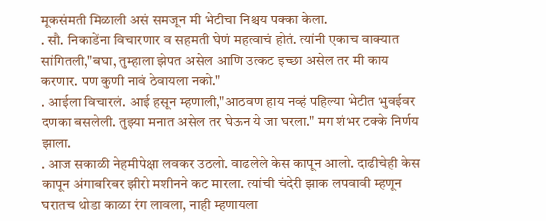मूकसंमती मिळाली असं समजून मी भेटीचा निश्चय पक्का केला.
. सौ. निकाडेंना विचारणार व सहमती घेणं महत्वाचं होतं. त्यांनी एकाच वाक्यात सांगितली,"बघा, तुम्हाला झेपत असेल आणि उत्कट इच्छा असेल तर मी काय करणार. पण कुणी नावं ठेवायला नको."
. आईला विचारलं. आई हसून म्हणाली,"आठवण हाय नव्हं पहिल्या भेटीत भुवईवर दणका बसलेली. तुझ्या मनात असेल तर घेऊन ये जा घरला." मग शंभर टक्के निर्णय झाला.
. आज सकाळी नेहमीपेक्षा लवकर उठलो. वाढलेले केस कापून आलो. दाढीचेही केस कापून अंगाबरिबर झीरो मशीनने कट मारला. त्यांची चंदेरी झाक लपवावी म्हणून घरातच थोडा काळा रंग लावला, नाही म्हणायला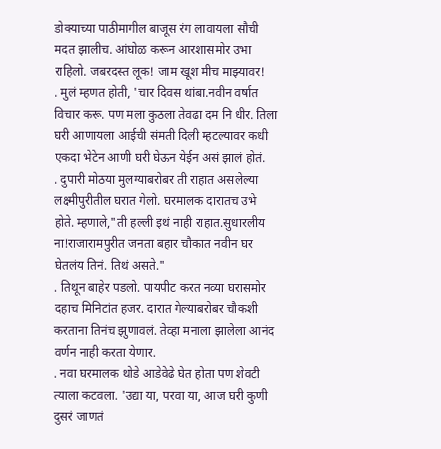डोक्याच्या पाठीमागील बाजूस रंग लावायला सौची मदत झालीच. आंघोळ करून आरशासमोर उभा राहिलो. जबरदस्त लूक! जाम खूश मीच माझ्यावर!
. मुलं म्हणत होती, 'चार दिवस थांबा.नवीन वर्षात विचार करू. पण मला कुठला तेवढा दम नि धीर. तिला घरी आणायला आईची संमती दिली म्हटल्यावर कधी एकदा भेटेन आणी घरी घेऊन येईन असं झालं होतं.
. दुपारी मोठया मुलग्याबरोबर ती राहात असलेल्या लक्ष्मीपुरीतील घरात गेलो. घरमालक दारातच उभे होते. म्हणाले,"ती हल्ली इथं नाही राहात.सुधारलीय ना!राजारामपुरीत जनता बहार चौकात नवीन घर घेतलंय तिनं. तिथं असते."
. तिथून बाहेर पडलो. पायपीट करत नव्या घरासमोर दहाच मिनिटांत हजर. दारात गेल्याबरोबर चौकशी करताना तिनंच झुणावलं. तेव्हा मनाला झालेला आनंद वर्णन नाही करता येणार.
. नवा घरमालक थोडे आडेवेढे घेत होता पण शेवटी त्याला कटवला. 'उद्या या, परवा या, आज घरी कुणी दुसरं जाणतं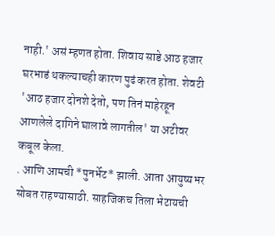नाही.' असं म्हणत होता. शिवाय साडे आठ हजार घरभाडं थकल्याचही कारण पुढं करत होता. शेवटी 'आठ हजार दोनशे देतो, पण तिनं माहेरहून आणलेले दागिने घालावे लागतील' या अटीवर कबूल केला.
. आणि आमची *पुनर्भेट* झाली. आता आयुष्यभर सोबत राहण्यासाठी. साहजिकच तिला भेटायची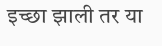इच्छा झाली तर या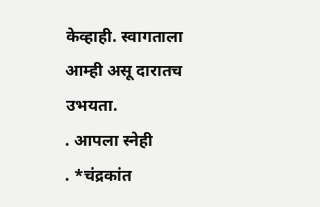केव्हाही. स्वागताला आम्ही असू दारातच उभयता.
. आपला स्नेही
. *चंद्रकांत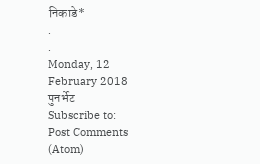निकाडे*
.
.
Monday, 12 February 2018
पुनर्भेट
Subscribe to:
Post Comments (Atom)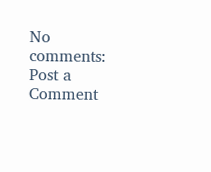No comments:
Post a Comment